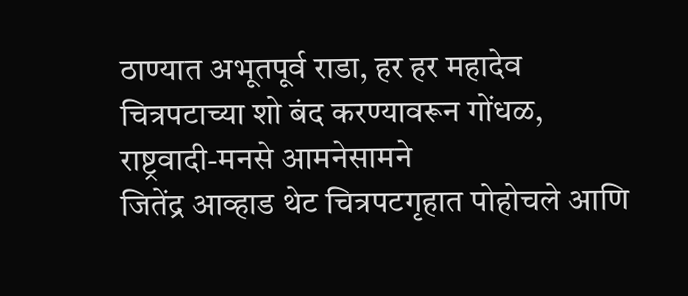ठाण्यात अभूतपूर्व राडा, हर हर महादेव चित्रपटाच्या शो बंद करण्यावरून गोंधळ, राष्ट्रवादी-मनसे आमनेसामने
जितेंद्र आव्हाड थेट चित्रपटगृहात पोहोचले आणि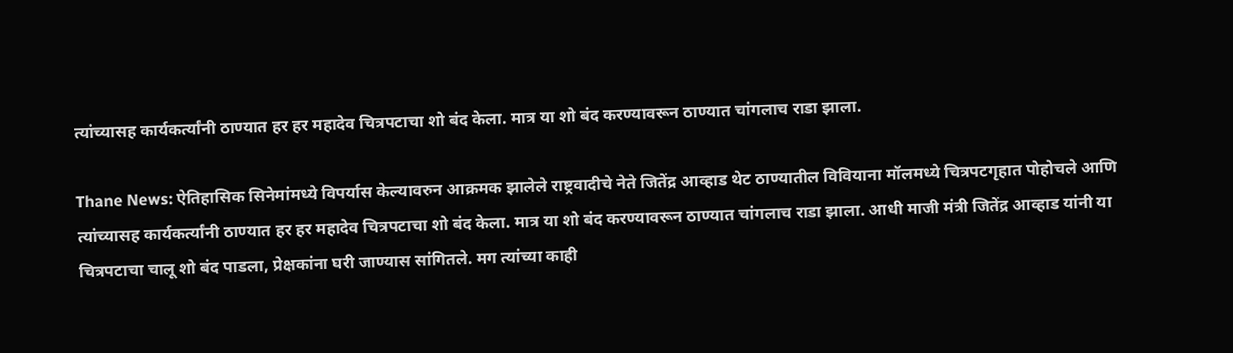त्यांच्यासह कार्यकर्त्यांनी ठाण्यात हर हर महादेव चित्रपटाचा शो बंद केला. मात्र या शो बंद करण्यावरून ठाण्यात चांगलाच राडा झाला.

Thane News: ऐतिहासिक सिनेमांमध्ये विपर्यास केल्यावरुन आक्रमक झालेले राष्ट्रवादीचे नेते जितेंद्र आव्हाड थेट ठाण्यातील विवियाना मॉलमध्ये चित्रपटगृहात पोहोचले आणि त्यांच्यासह कार्यकर्त्यांनी ठाण्यात हर हर महादेव चित्रपटाचा शो बंद केला. मात्र या शो बंद करण्यावरून ठाण्यात चांगलाच राडा झाला. आधी माजी मंत्री जितेंद्र आव्हाड यांनी या चित्रपटाचा चालू शो बंद पाडला, प्रेक्षकांना घरी जाण्यास सांगितले. मग त्यांच्या काही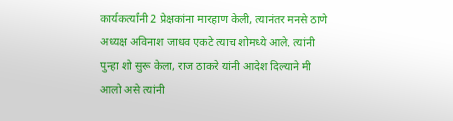कार्यकर्त्यांनी 2 प्रेक्षकांना मारहाण केली, त्यानंतर मनसे ठाणे अध्यक्ष अविनाश जाधव एकटे त्याच शोमध्ये आले. त्यांनी पुन्हा शो सुरू केला, राज ठाकरे यांनी आदेश दिल्याने मी आलो असे त्यांनी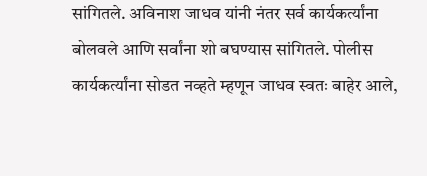सांगितले. अविनाश जाधव यांनी नंतर सर्व कार्यकर्त्यांना बोलवले आणि सर्वांना शो बघण्यास सांगितले. पोलीस कार्यकर्त्यांना सोडत नव्हते म्हणून जाधव स्वतः बाहेर आले,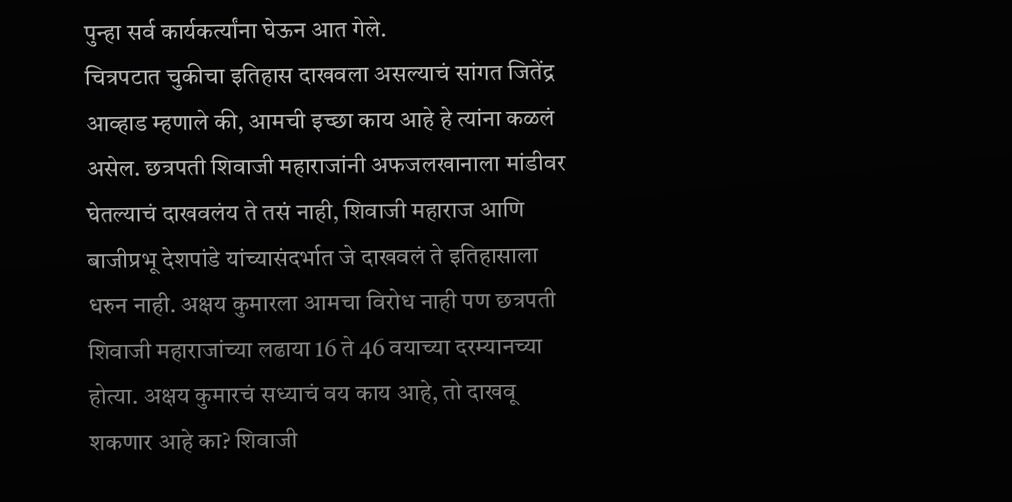पुन्हा सर्व कार्यकर्त्यांना घेऊन आत गेले.
चित्रपटात चुकीचा इतिहास दाखवला असल्याचं सांगत जितेंद्र आव्हाड म्हणाले की, आमची इच्छा काय आहे हे त्यांना कळलं असेल. छत्रपती शिवाजी महाराजांनी अफजलखानाला मांडीवर घेतल्याचं दाखवलंय ते तसं नाही, शिवाजी महाराज आणि बाजीप्रभू देशपांडे यांच्यासंदर्भात जे दाखवलं ते इतिहासाला धरुन नाही. अक्षय कुमारला आमचा विरोध नाही पण छत्रपती शिवाजी महाराजांच्या लढाया 16 ते 46 वयाच्या दरम्यानच्या होत्या. अक्षय कुमारचं सध्याचं वय काय आहे, तो दाखवू शकणार आहे का? शिवाजी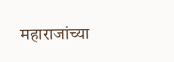महाराजांच्या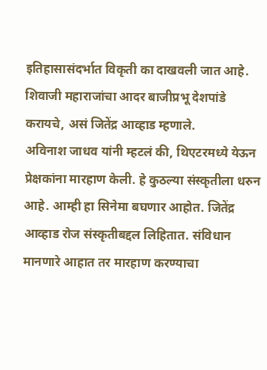इतिहासासंदर्भात विकृती का दाखवली जात आहे. शिवाजी महाराजांचा आदर बाजीप्रभू देशपांडे करायचे, असं जितेंद्र आव्हाड म्हणाले.
अविनाश जाधव यांनी म्हटलं की, थिएटरमध्ये येऊन प्रेक्षकांना मारहाण केली. हे कुठल्या संस्कृतीला धरुन आहे. आम्ही हा सिनेमा बघणार आहोत. जितेंद्र आव्हाड रोज संस्कृतीबद्दल लिहितात. संविधान मानणारे आहात तर मारहाण करण्याचा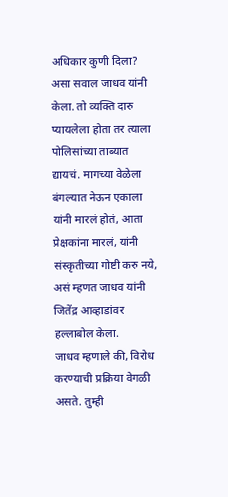अधिकार कुणी दिला? असा सवाल जाधव यांनी केला. तो व्यक्ति दारु प्यायलेला होता तर त्याला पोलिसांच्या ताब्यात द्यायचं. मागच्या वेळेला बंगल्यात नेऊन एकाला यांनी मारलं होतं, आता प्रेक्षकांना मारलं, यांनी संस्कृतीच्या गोष्टी करु नये, असं म्हणत जाधव यांनी जितेंद्र आव्हाडांवर हल्लाबोल केला.
जाधव म्हणाले की, विरोध करण्याची प्रक्रिया वेगळी असते. तुम्ही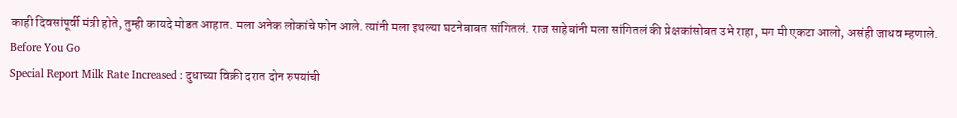काही दिवसांपूर्वी मंत्री होते, तुम्ही कायदे मोडत आहात. मला अनेक लोकांचे फोन आले. त्यांनी मला इथल्या घटनेबाबत सांगितलं. राज साहेबांनी मला सांगितलं की प्रेक्षकांसोबत उभे राहा, मग मी एकटा आलो, असंही जाधव म्हणाले.
Before You Go
Special Report Milk Rate Increased : दुधाच्या विक्री दरात दोन रुपयांची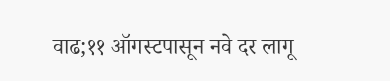वाढ;११ ऑगस्टपासून नवे दर लागू